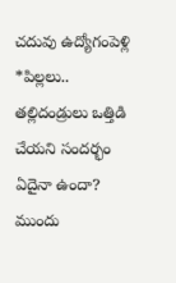చదువు ఉద్యోగంపెళ్లి *పిల్లలు..
తల్లిదండ్రులు ఒత్తిడి చేయని సందర్భం ఏదైనా ఉందా? ముందు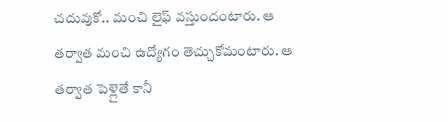చదువుకో.. మంచి లైఫ్ వస్తుందంటారు. ఆ తర్వాత మంచి ఉద్యోగం తెచ్చుకోమంటారు. ఆ తర్వాత పెళ్లైతే కానీ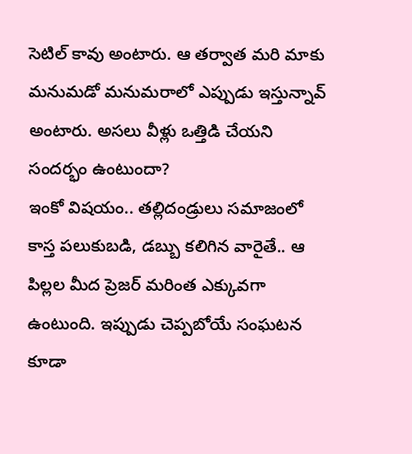సెటిల్ కావు అంటారు. ఆ తర్వాత మరి మాకు మనుమడో మనుమరాలో ఎప్పుడు ఇస్తున్నావ్ అంటారు. అసలు వీళ్లు ఒత్తిడి చేయని సందర్భం ఉంటుందా?
ఇంకో విషయం.. తల్లిదండ్రులు సమాజంలో కాస్త పలుకుబడి, డబ్బు కలిగిన వారైతే.. ఆ పిల్లల మీద ప్రెజర్ మరింత ఎక్కువగా ఉంటుంది. ఇప్పుడు చెప్పబోయే సంఘటన కూడా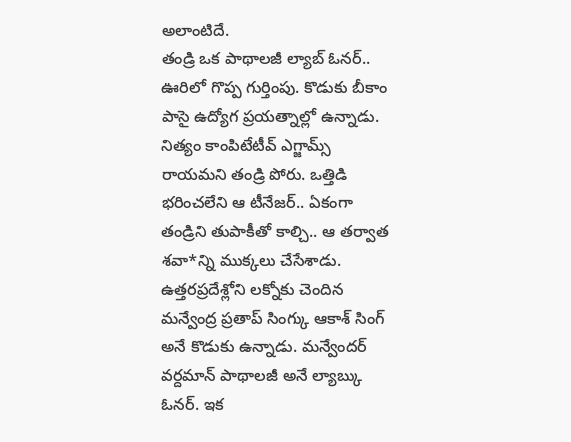అలాంటిదే.
తండ్రి ఒక పాథాలజీ ల్యాబ్ ఓనర్.. ఊరిలో గొప్ప గుర్తింపు. కొడుకు బీకాం పాసై ఉద్యోగ ప్రయత్నాల్లో ఉన్నాడు. నిత్యం కాంపిటేటీవ్ ఎగ్జామ్స్ రాయమని తండ్రి పోరు. ఒత్తిడి భరించలేని ఆ టీనేజర్.. ఏకంగా తండ్రిని తుపాకీతో కాల్చి.. ఆ తర్వాత శవా*న్ని ముక్కలు చేసేశాడు.
ఉత్తరప్రదేశ్లోని లక్నోకు చెందిన మన్వేంద్ర ప్రతాప్ సింగ్కు ఆకాశ్ సింగ్ అనే కొడుకు ఉన్నాడు. మన్వేందర్ వర్దమాన్ పాథాలజీ అనే ల్యాబ్కు ఓనర్. ఇక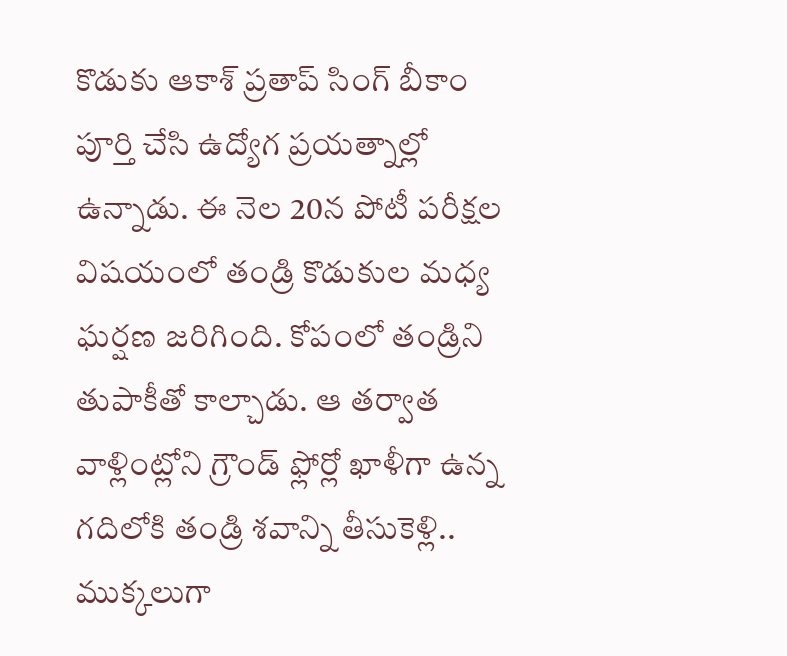కొడుకు ఆకాశ్ ప్రతాప్ సింగ్ బీకాం పూర్తి చేసి ఉద్యోగ ప్రయత్నాల్లో ఉన్నాడు. ఈ నెల 20న పోటీ పరీక్షల విషయంలో తండ్రి కొడుకుల మధ్య ఘర్షణ జరిగింది. కోపంలో తండ్రిని తుపాకీతో కాల్చాడు. ఆ తర్వాత వాళ్లింట్లోని గ్రౌండ్ ఫ్లోర్లో ఖాళీగా ఉన్న గదిలోకి తండ్రి శవాన్ని తీసుకెళ్లి.. ముక్కలుగా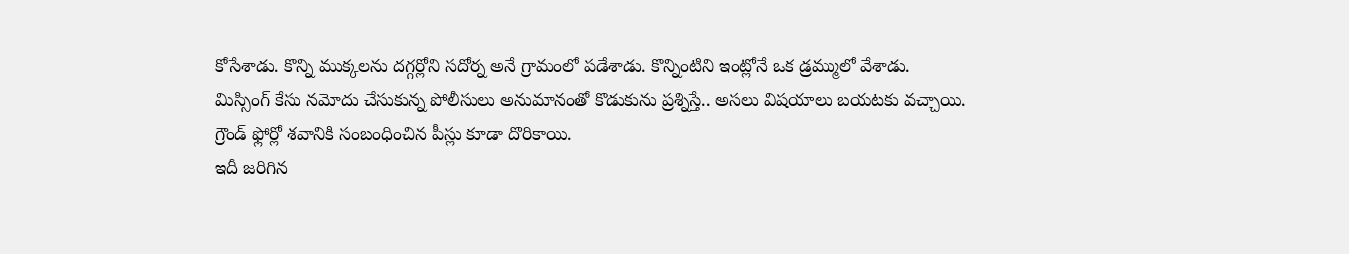కోసేశాడు. కొన్ని ముక్కలను దగ్గర్లోని సదోర్న అనే గ్రామంలో పడేశాడు. కొన్నింటిని ఇంట్లోనే ఒక డ్రమ్ములో వేశాడు.
మిస్సింగ్ కేసు నమోదు చేసుకున్న పోలీసులు అనుమానంతో కొడుకును ప్రశ్నిస్తే.. అసలు విషయాలు బయటకు వచ్చాయి. గ్రౌండ్ ఫ్లోర్లో శవానికి సంబంధించిన పీస్లు కూడా దొరికాయి.
ఇదీ జరిగిన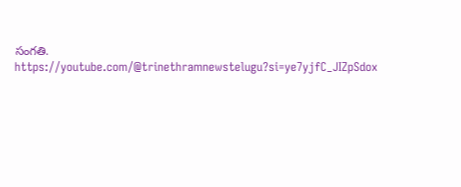సంగతి.
https://youtube.com/@trinethramnewstelugu?si=ye7yjfC_JIZpSdox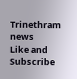Trinethram news
Like and Subscribe